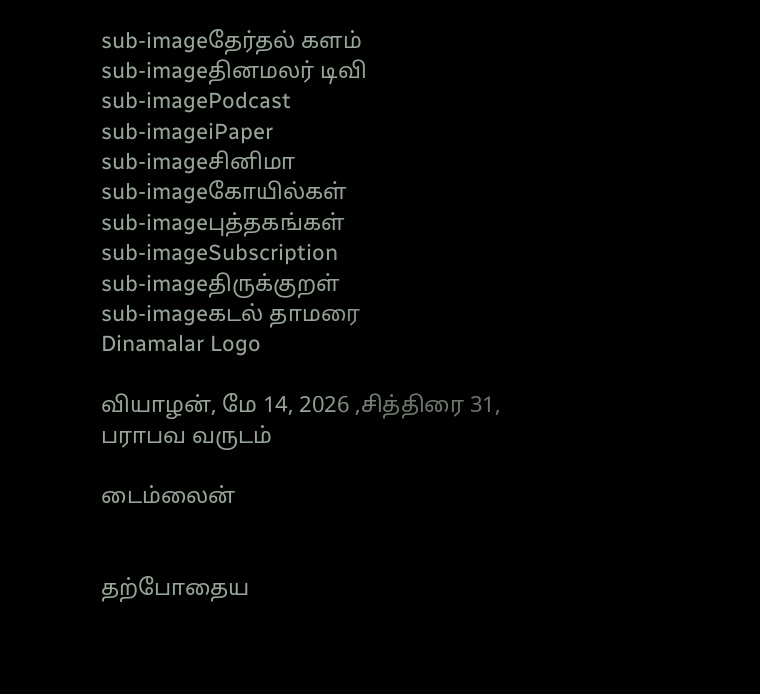sub-imageதேர்தல் களம்
sub-imageதினமலர் டிவி
sub-imagePodcast
sub-imageiPaper
sub-imageசினிமா
sub-imageகோயில்கள்
sub-imageபுத்தகங்கள்
sub-imageSubscription
sub-imageதிருக்குறள்
sub-imageகடல் தாமரை
Dinamalar Logo

வியாழன், மே 14, 2026 ,சித்திரை 31, பராபவ வருடம்

டைம்லைன்


தற்போதைய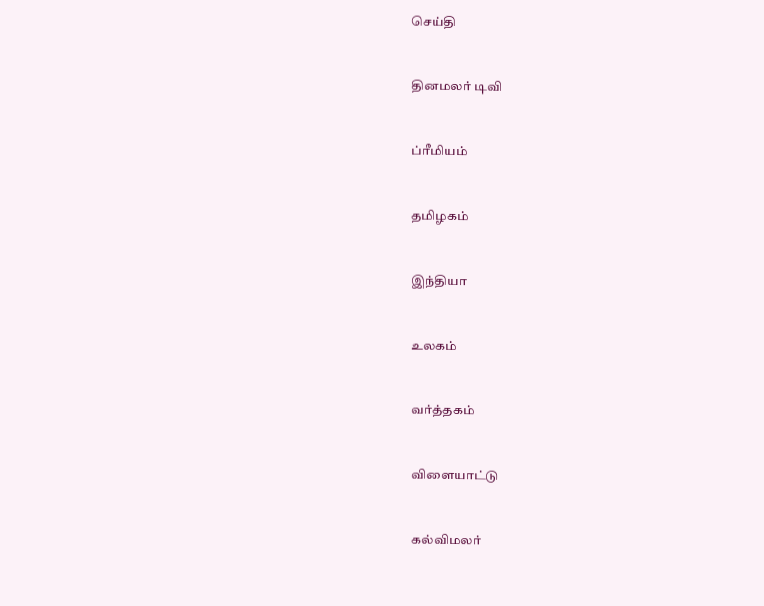செய்தி


தினமலர் டிவி


ப்ரீமியம்


தமிழகம்


இந்தியா


உலகம்


வர்த்தகம்


விளையாட்டு


கல்விமலர்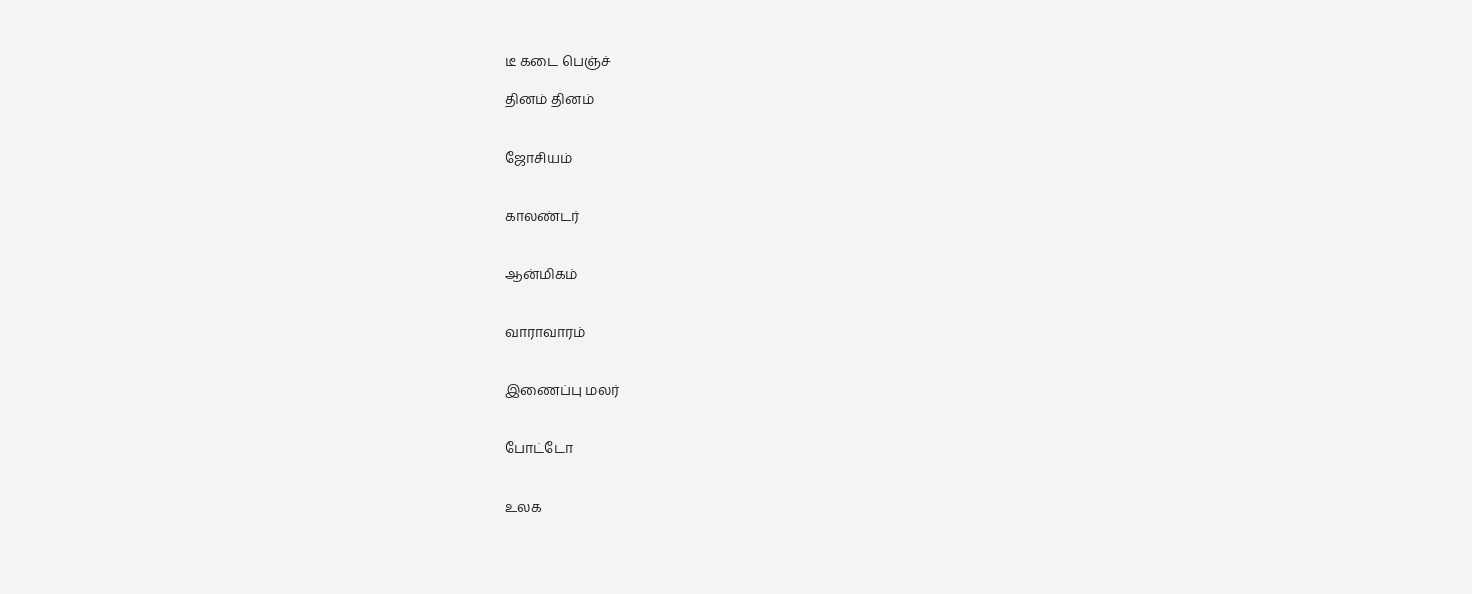டீ கடை பெஞ்ச்

தினம் தினம்


ஜோசியம்


காலண்டர்


ஆன்மிகம்


வாராவாரம்


இணைப்பு மலர்


போட்டோ


உலக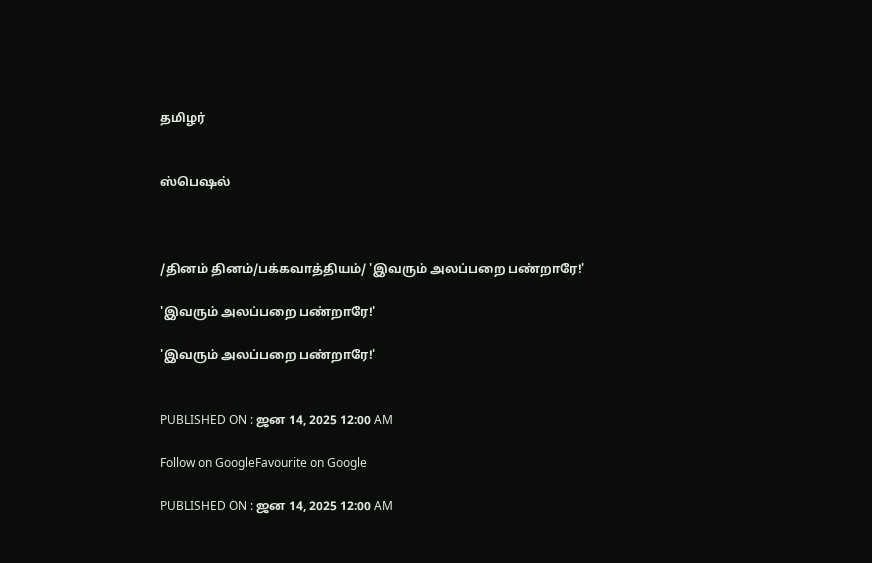தமிழர்


ஸ்பெஷல்



/தினம் தினம்/பக்கவாத்தியம்/ 'இவரும் அலப்பறை பண்றாரே!'

'இவரும் அலப்பறை பண்றாரே!'

'இவரும் அலப்பறை பண்றாரே!'


PUBLISHED ON : ஜன 14, 2025 12:00 AM

Follow on GoogleFavourite on Google

PUBLISHED ON : ஜன 14, 2025 12:00 AM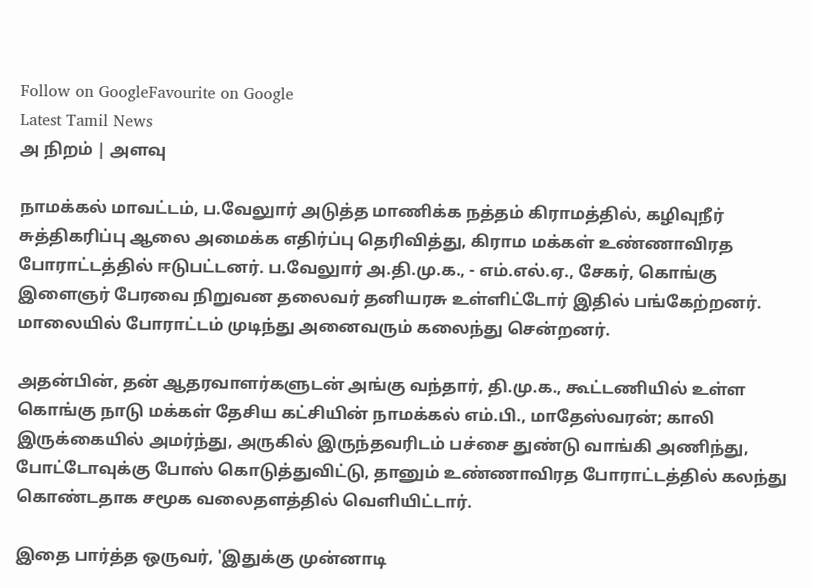Follow on GoogleFavourite on Google
Latest Tamil News
அ நிறம் | அளவு

நாமக்கல் மாவட்டம், ப.வேலுார் அடுத்த மாணிக்க நத்தம் கிராமத்தில், கழிவுநீர் சுத்திகரிப்பு ஆலை அமைக்க எதிர்ப்பு தெரிவித்து, கிராம மக்கள் உண்ணாவிரத போராட்டத்தில் ஈடுபட்டனர். ப.வேலுார் அ.தி.மு.க., - எம்.எல்.ஏ., சேகர், கொங்கு இளைஞர் பேரவை நிறுவன தலைவர் தனியரசு உள்ளிட்டோர் இதில் பங்கேற்றனர். மாலையில் போராட்டம் முடிந்து அனைவரும் கலைந்து சென்றனர்.

அதன்பின், தன் ஆதரவாளர்களுடன் அங்கு வந்தார், தி.மு.க., கூட்டணியில் உள்ள கொங்கு நாடு மக்கள் தேசிய கட்சியின் நாமக்கல் எம்.பி., மாதேஸ்வரன்; காலி இருக்கையில் அமர்ந்து, அருகில் இருந்தவரிடம் பச்சை துண்டு வாங்கி அணிந்து, போட்டோவுக்கு போஸ் கொடுத்துவிட்டு, தானும் உண்ணாவிரத போராட்டத்தில் கலந்து கொண்டதாக சமூக வலைதளத்தில் வெளியிட்டார்.

இதை பார்த்த ஒருவர், 'இதுக்கு முன்னாடி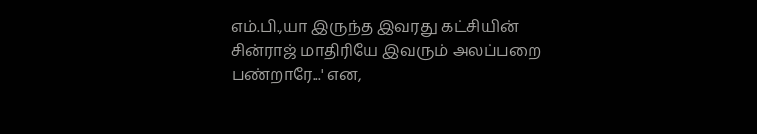எம்.பி.,யா இருந்த இவரது கட்சியின் சின்ராஜ் மாதிரியே இவரும் அலப்பறை பண்றாரே...' என,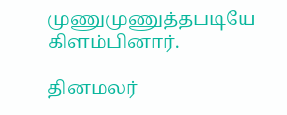முணுமுணுத்தபடியே கிளம்பினார்.

தினமலர்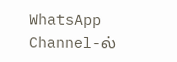WhatsApp Channel-ல்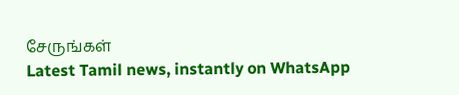சேருங்கள்
Latest Tamil news, instantly on WhatsApp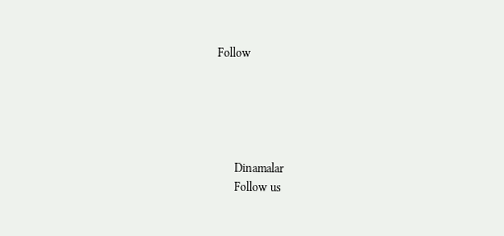Follow





      Dinamalar
      Follow us